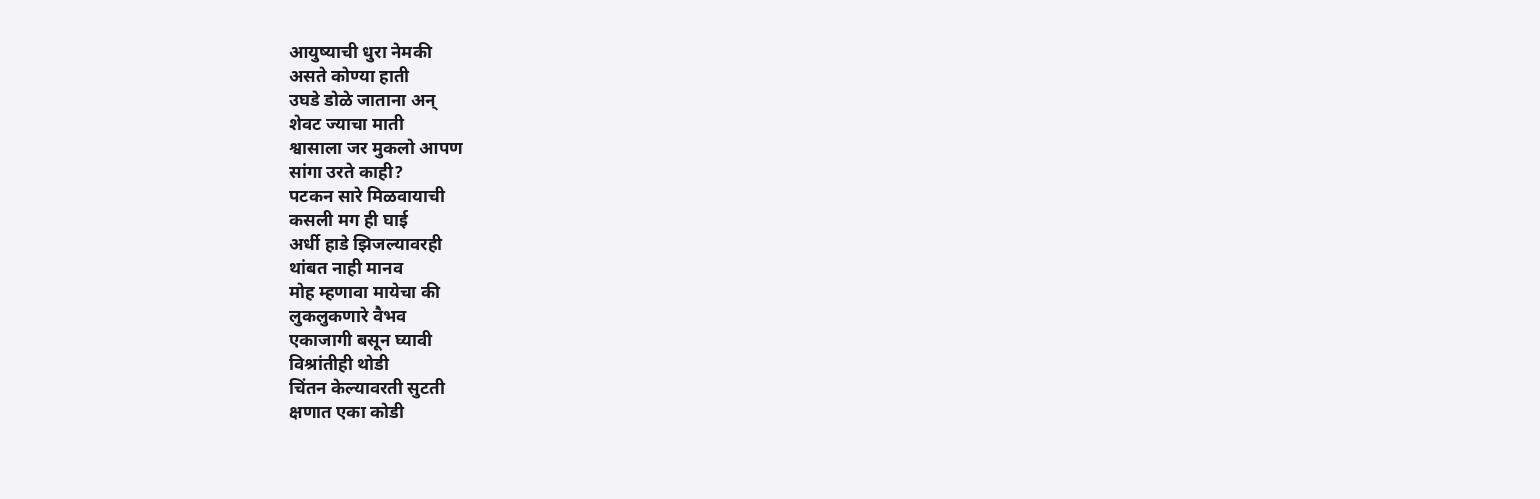आयुष्याची धुरा नेमकी
असते कोण्या हाती
उघडे डोळे जाताना अन्
शेवट ज्याचा माती
श्वासाला जर मुकलो आपण
सांगा उरते काही?
पटकन सारे मिळवायाची
कसली मग ही घाई
अर्धी हाडे झिजल्यावरही
थांबत नाही मानव
मोह म्हणावा मायेचा की
लुकलुकणारे वैभव
एकाजागी बसून घ्यावी
विश्रांतीही थोडी
चिंतन केल्यावरती सुटती
क्षणात एका कोडी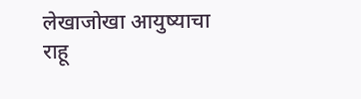लेखाजोखा आयुष्याचा
राहू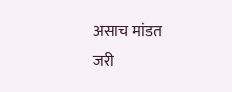असाच मांडत
जरी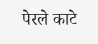पेरले काटे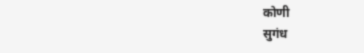कोणी
सुगंध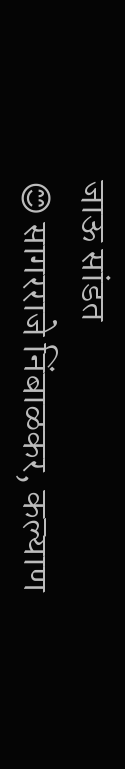जाऊ सांडत
😊 सागरराजे निंबाळकर, कल्याण